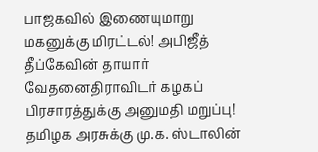பாஜகவில் இணையுமாறு மகனுக்கு மிரட்டல்! அபிஜீத் தீப்கேவின் தாயார் வேதனைதிராவிடர் கழகப் பிரசாரத்துக்கு அனுமதி மறுப்பு! தமிழக அரசுக்கு மு.க. ஸ்டாலின்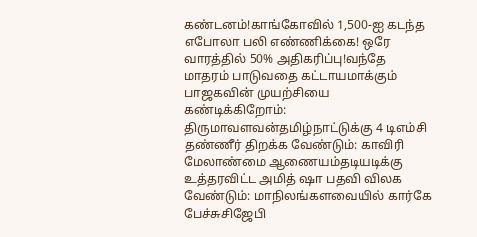கண்டனம்!காங்கோவில் 1,500-ஐ கடந்த எபோலா பலி எண்ணிக்கை! ஒரே வாரத்தில் 50% அதிகரிப்பு!வந்தே மாதரம் பாடுவதை கட்டாயமாக்கும் பாஜகவின் முயற்சியை கண்டிக்கிறோம்: திருமாவளவன்தமிழ்நாட்டுக்கு 4 டிஎம்சி தண்ணீர் திறக்க வேண்டும்: காவிரி மேலாண்மை ஆணையம்தடியடிக்கு உத்தரவிட்ட அமித் ஷா பதவி விலக வேண்டும்: மாநிலங்களவையில் கார்கே பேச்சுசிஜேபி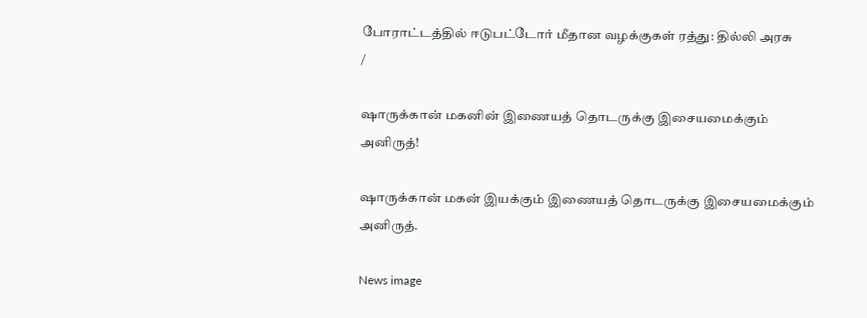போராட்டத்தில் ஈடுபட்டோர் மீதான வழக்குகள் ரத்து: தில்லி அரசு
/

ஷாருக்கான் மகனின் இணையத் தொடருக்கு இசையமைக்கும் அனிருத்!

ஷாருக்கான் மகன் இயக்கும் இணையத் தொடருக்கு இசையமைக்கும் அனிருத்.

News image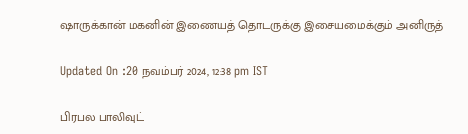ஷாருக்கான் மகனின் இணையத் தொடருக்கு இசையமைக்கும் அனிருத்

Updated On :20 நவம்பர் 2024, 12:38 pm IST

பிரபல பாலிவுட்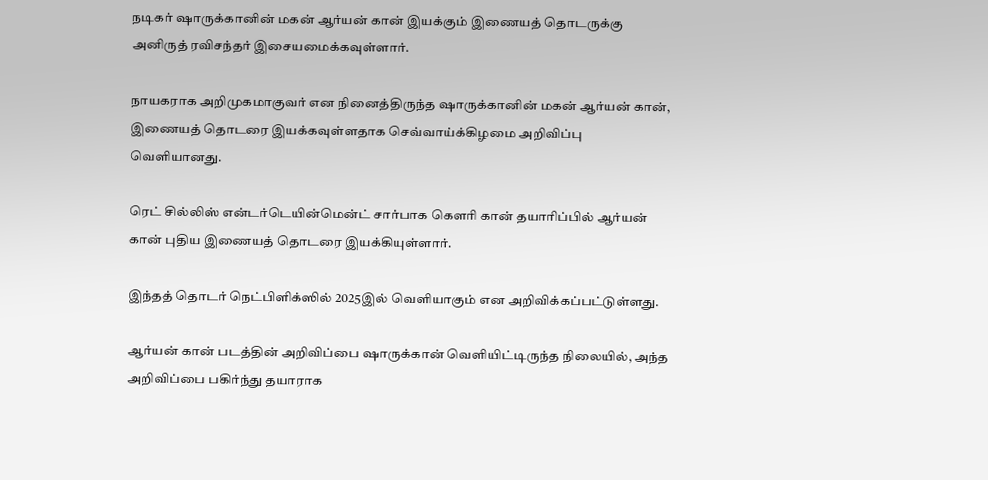நடிகர் ஷாருக்கானின் மகன் ஆர்யன் கான் இயக்கும் இணையத் தொடருக்கு அனிருத் ரவிசந்தர் இசையமைக்கவுள்ளார்.

நாயகராக அறிமுகமாகுவர் என நினைத்திருந்த ஷாருக்கானின் மகன் ஆர்யன் கான், இணையத் தொடரை இயக்கவுள்ளதாக செவ்வாய்க்கிழமை அறிவிப்பு வெளியானது.

ரெட் சில்லிஸ் என்டர்டெயின்மென்ட் சார்பாக கௌரி கான் தயாரிப்பில் ஆர்யன் கான் புதிய இணையத் தொடரை இயக்கியுள்ளார்.

இந்தத் தொடர் நெட்பிளிக்ஸில் 2025இல் வெளியாகும் என அறிவிக்கப்பட்டுள்ளது.

ஆர்யன் கான் படத்தின் அறிவிப்பை ஷாருக்கான் வெளியிட்டிருந்த நிலையில், அந்த அறிவிப்பை பகிர்ந்து தயாராக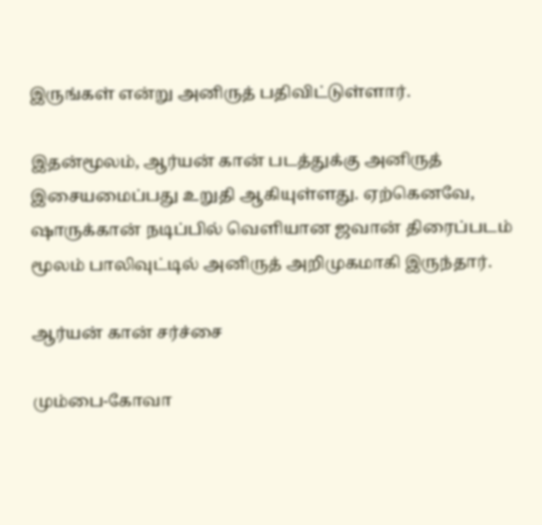இருங்கள் என்று அனிருத் பதிவிட்டுள்ளார்.

இதன்மூலம், ஆர்யன் கான் படத்துக்கு அனிருத் இசையமைப்பது உறுதி ஆகியுள்ளது. ஏற்கெனவே, ஷாருக்கான் நடிப்பில் வெளியான ஜவான் திரைப்படம் மூலம் பாலிவுட்டில் அனிருத் அறிமுகமாகி இருந்தார்.

ஆர்யன் கான் சர்ச்சை

மும்பை-கோவா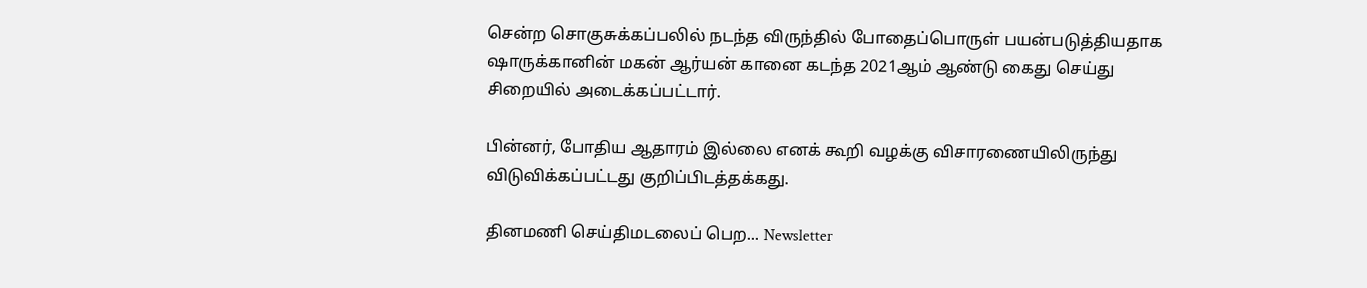சென்ற சொகுசுக்கப்பலில் நடந்த விருந்தில் போதைப்பொருள் பயன்படுத்தியதாக ஷாருக்கானின் மகன் ஆர்யன் கானை கடந்த 2021ஆம் ஆண்டு கைது செய்து சிறையில் அடைக்கப்பட்டார்.

பின்னர், போதிய ஆதாரம் இல்லை எனக் கூறி வழக்கு விசாரணையிலிருந்து விடுவிக்கப்பட்டது குறிப்பிடத்தக்கது.

தினமணி செய்திமடலைப் பெற... Newsletter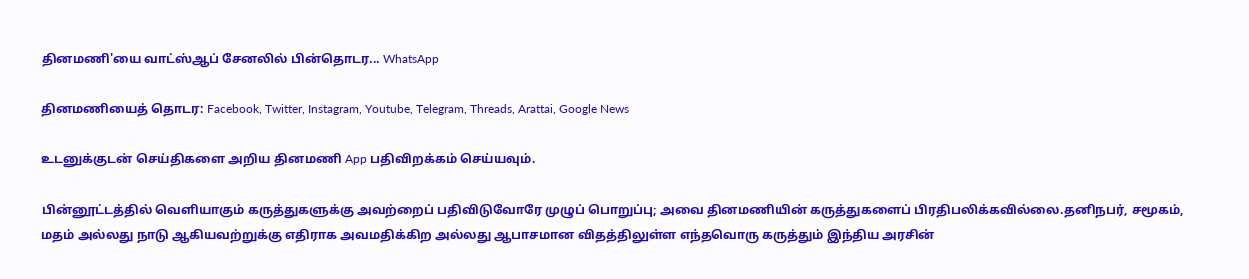தினமணி'யை வாட்ஸ்ஆப் சேனலில் பின்தொடர... WhatsApp

தினமணியைத் தொடர: Facebook, Twitter, Instagram, Youtube, Telegram, Threads, Arattai, Google News

உடனுக்குடன் செய்திகளை அறிய தினமணி App பதிவிறக்கம் செய்யவும்.

பின்னூட்டத்தில் வெளியாகும் கருத்துகளுக்கு அவற்றைப் பதிவிடுவோரே முழுப் பொறுப்பு; அவை தினமணியின் கருத்துகளைப் பிரதிபலிக்கவில்லை.தனிநபர், சமூகம், மதம் அல்லது நாடு ஆகியவற்றுக்கு எதிராக அவமதிக்கிற அல்லது ஆபாசமான விதத்திலுள்ள எந்தவொரு கருத்தும் இந்திய அரசின்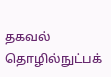தகவல் தொழில்நுட்பக்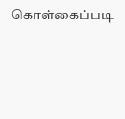கொள்கைப்படி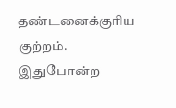தண்டனைக்குரிய குற்றம். இதுபோன்ற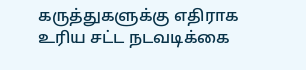கருத்துகளுக்கு எதிராக உரிய சட்ட நடவடிக்கை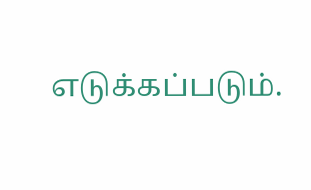எடுக்கப்படும்.